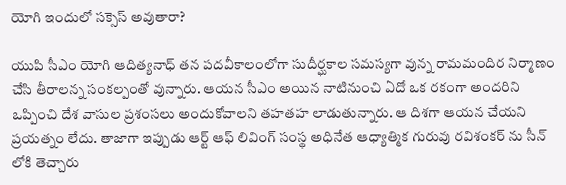యోగి ఇందులో సక్సెస్ అవుతారా?

యుపి సీఎం యోగి ఆదిత్యనాధ్ తన పదవీకాలంలోగా సుదీర్ఘకాల సమస్యగా వున్న రామమందిర నిర్మాణం చేసి తీరాలన్న సంకల్పంతో వున్నారు. ఆయన సీఎం అయిన నాటినుంచి ఏదో ఒక రకంగా అందరిని ఒప్పించి దేశ వాసుల ప్రశంసలు అందుకోవాలని తహతహ లాడుతున్నారు. ఆ దిశగా ఆయన చేయని ప్రయత్నం లేదు. తాజాగా ఇప్పుడు ఆర్ట్ ఆఫ్ లివింగ్ సంస్థ అధినేత ఆధ్యాత్మిక గురువు రవిశంకర్ ను సీన్ లోకి తెచ్చారు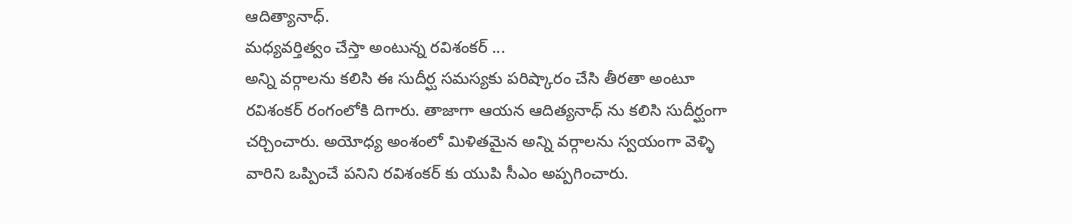ఆదిత్యానాధ్.
మధ్యవర్తిత్వం చేస్తా అంటున్న రవిశంకర్ ...
అన్ని వర్గాలను కలిసి ఈ సుదీర్ఘ సమస్యకు పరిష్కారం చేసి తీరతా అంటూ రవిశంకర్ రంగంలోకి దిగారు. తాజాగా ఆయన ఆదిత్యనాధ్ ను కలిసి సుదీర్ఘంగా చర్చించారు. అయోధ్య అంశంలో మిళితమైన అన్ని వర్గాలను స్వయంగా వెళ్ళి వారిని ఒప్పించే పనిని రవిశంకర్ కు యుపి సీఎం అప్పగించారు.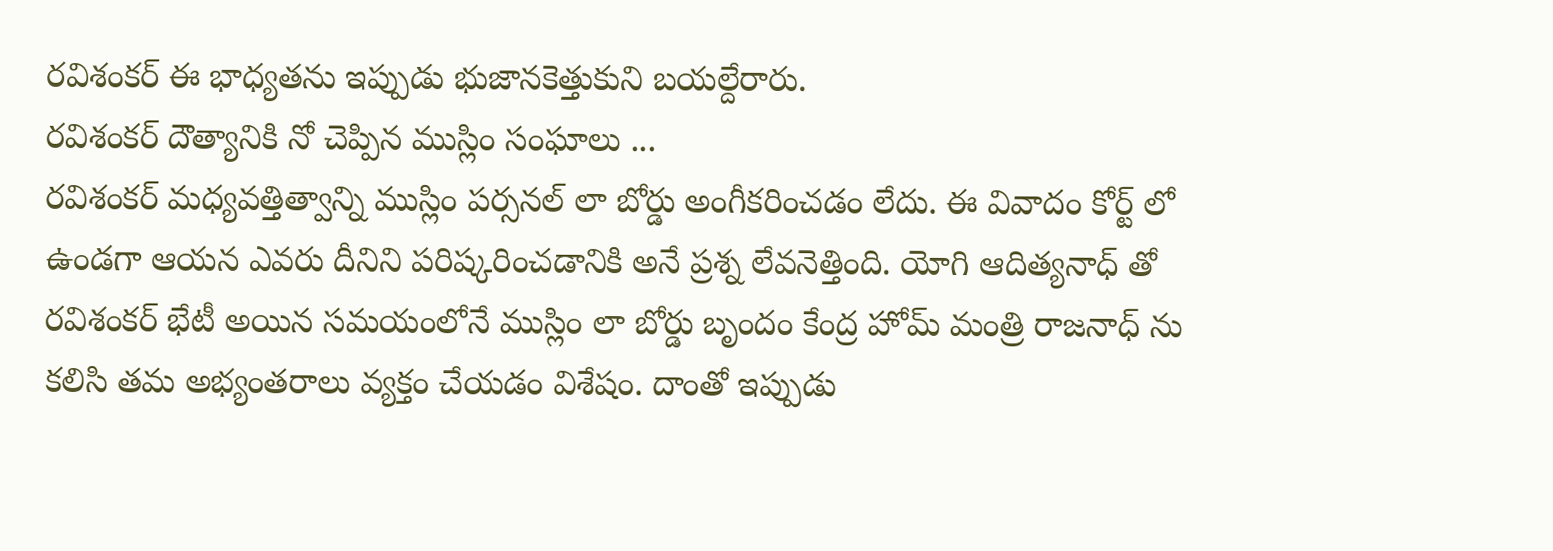రవిశంకర్ ఈ భాధ్యతను ఇప్పుడు భుజానకెత్తుకుని బయల్దేరారు.
రవిశంకర్ దౌత్యానికి నో చెప్పిన ముస్లిం సంఘాలు ...
రవిశంకర్ మధ్యవత్తిత్వాన్ని ముస్లిం పర్సనల్ లా బోర్డు అంగీకరించడం లేదు. ఈ వివాదం కోర్ట్ లో ఉండగా ఆయన ఎవరు దీనిని పరిష్కరించడానికి అనే ప్రశ్న లేవనెత్తింది. యోగి ఆదిత్యనాధ్ తో రవిశంకర్ భేటీ అయిన సమయంలోనే ముస్లిం లా బోర్డు బృందం కేంద్ర హోమ్ మంత్రి రాజనాధ్ ను కలిసి తమ అభ్యంతరాలు వ్యక్తం చేయడం విశేషం. దాంతో ఇప్పుడు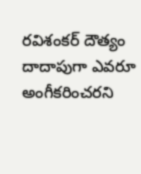రవిశంకర్ దౌత్యం దాదాపుగా ఎవరూ అంగీకరించరని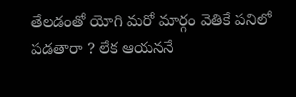తేలడంతో యోగి మరో మార్గం వెతికే పనిలో పడతారా ? లేక ఆయననే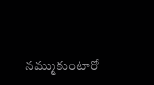నమ్ముకుంటారో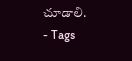చూడాలి.
- Tags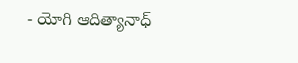- యోగి ఆదిత్యానాధ్